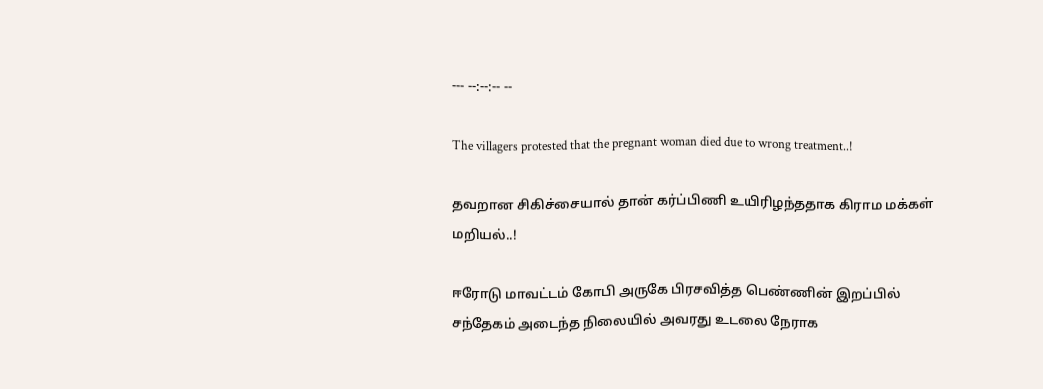--- --:--:-- --

The villagers protested that the pregnant woman died due to wrong treatment..!

தவறான சிகிச்சையால் தான் கர்ப்பிணி உயிரிழந்ததாக கிராம மக்கள் மறியல்..!

ஈரோடு மாவட்டம் கோபி அருகே பிரசவித்த பெண்ணின் இறப்பில் சந்தேகம் அடைந்த நிலையில் அவரது உடலை நேராக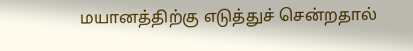மயானத்திற்கு எடுத்துச் சென்றதால்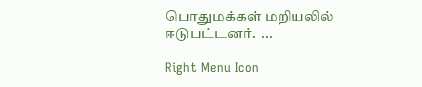பொதுமக்கள் மறியலில் ஈடுபட்டனர்.  ...

Right Menu Icon